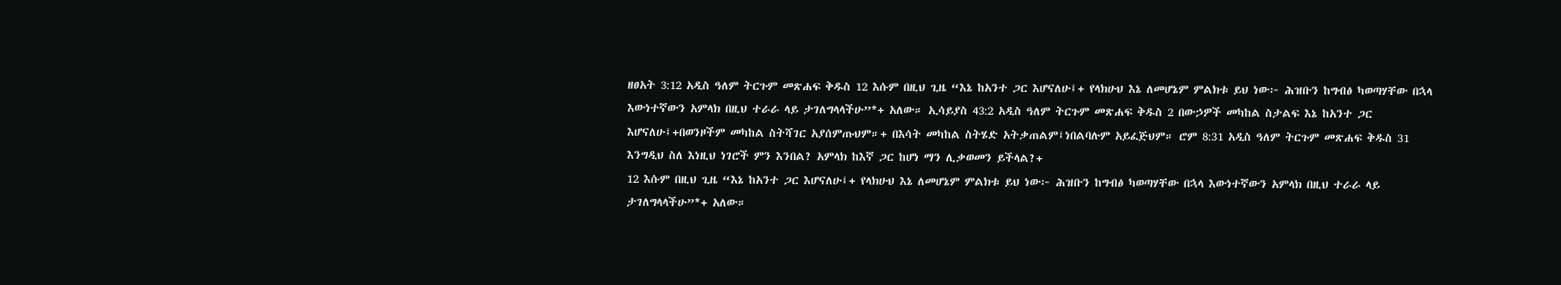ዘፀአት 3:12 አዲስ ዓለም ትርጉም መጽሐፍ ቅዱስ 12 እሱም በዚህ ጊዜ “እኔ ከአንተ ጋር እሆናለሁ፤+ የላክሁህ እኔ ለመሆኔም ምልክቱ ይህ ነው፦ ሕዝቡን ከግብፅ ካወጣሃቸው በኋላ እውነተኛውን አምላክ በዚህ ተራራ ላይ ታገለግላላችሁ”*+ አለው። ኢሳይያስ 43:2 አዲስ ዓለም ትርጉም መጽሐፍ ቅዱስ 2 በውኃዎች መካከል ስታልፍ እኔ ከአንተ ጋር እሆናለሁ፤+በወንዞችም መካከል ስትሻገር አያሰምጡህም።+ በእሳት መካከል ስትሄድ አትቃጠልም፤ነበልባሉም አይፈጅህም። ሮም 8:31 አዲስ ዓለም ትርጉም መጽሐፍ ቅዱስ 31 እንግዲህ ስለ እነዚህ ነገሮች ምን እንበል? አምላክ ከእኛ ጋር ከሆነ ማን ሊቃወመን ይችላል?+
12 እሱም በዚህ ጊዜ “እኔ ከአንተ ጋር እሆናለሁ፤+ የላክሁህ እኔ ለመሆኔም ምልክቱ ይህ ነው፦ ሕዝቡን ከግብፅ ካወጣሃቸው በኋላ እውነተኛውን አምላክ በዚህ ተራራ ላይ ታገለግላላችሁ”*+ አለው።